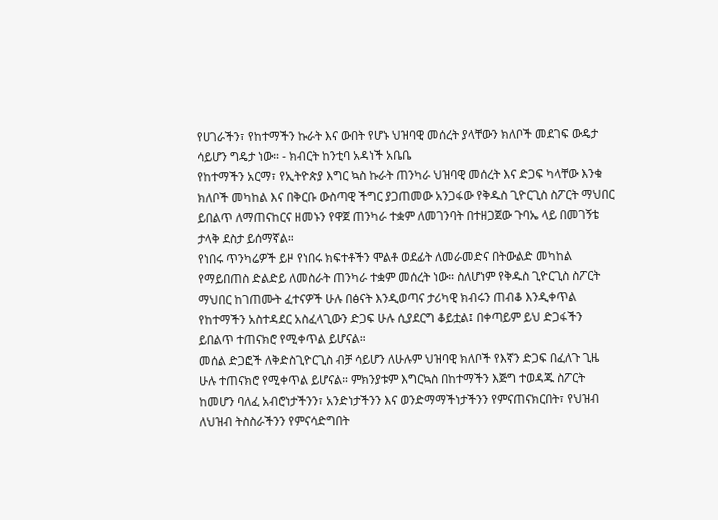የሀገራችን፣ የከተማችን ኩራት እና ውበት የሆኑ ህዝባዊ መሰረት ያላቸውን ክለቦች መደገፍ ውዴታ ሳይሆን ግዴታ ነው። - ክብርት ከንቲባ አዳነች አቤቤ
የከተማችን አርማ፣ የኢትዮጵያ እግር ኳስ ኩራት ጠንካራ ህዝባዊ መሰረት እና ድጋፍ ካላቸው እንቁ ክለቦች መካከል እና በቅርቡ ውስጣዊ ችግር ያጋጠመው አንጋፋው የቅዱስ ጊዮርጊስ ስፖርት ማህበር ይበልጥ ለማጠናከርና ዘመኑን የዋጀ ጠንካራ ተቋም ለመገንባት በተዘጋጀው ጉባኤ ላይ በመገኝቴ ታላቅ ደስታ ይሰማኛል።
የነበሩ ጥንካሬዎች ይዞ የነበሩ ክፍተቶችን ሞልቶ ወደፊት ለመራመድና በትውልድ መካከል የማይበጠስ ድልድይ ለመስራት ጠንካራ ተቋም መሰረት ነው። ስለሆነም የቅዱስ ጊዮርጊስ ስፖርት ማህበር ከገጠሙት ፈተናዎች ሁሉ በፅናት እንዲወጣና ታሪካዊ ክብሩን ጠብቆ እንዲቀጥል የከተማችን አስተዳደር አስፈላጊውን ድጋፍ ሁሉ ሲያደርግ ቆይቷል፤ በቀጣይም ይህ ድጋፋችን ይበልጥ ተጠናክሮ የሚቀጥል ይሆናል።
መሰል ድጋፎች ለቅድስጊዮርጊስ ብቻ ሳይሆን ለሁሉም ህዝባዊ ክለቦች የእኛን ድጋፍ በፈለጉ ጊዜ ሁሉ ተጠናክሮ የሚቀጥል ይሆናል። ምክንያቱም እግርኳስ በከተማችን እጅግ ተወዳጁ ስፖርት ከመሆን ባለፈ አብሮነታችንን፣ አንድነታችንን እና ወንድማማችነታችንን የምናጠናክርበት፣ የህዝብ ለህዝብ ትስስራችንን የምናሳድግበት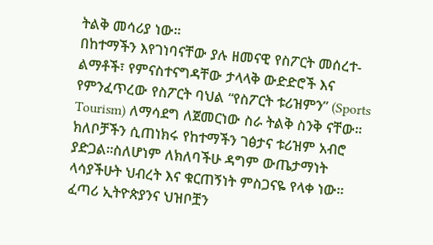ትልቅ መሳሪያ ነው።
በከተማችን እየገነባናቸው ያሉ ዘመናዊ የስፖርት መሰረተ-ልማቶች፣ የምናስተናግዳቸው ታላላቅ ውድድሮች እና የምንፈጥረው የስፖርት ባህል “የስፖርት ቱሪዝምን” (Sports Tourism) ለማሳደግ ለጀመርነው ስራ ትልቅ ስንቅ ናቸው።
ክለቦቻችን ሲጠነክሩ የከተማችን ገፅታና ቱሪዝም አብሮ ያድጋል።ስለሆነም ለክለባችሁ ዳግም ውጤታማነት ላሳያችሁት ህብረት እና ቁርጠኝነት ምስጋናዬ የላቀ ነው።
ፈጣሪ ኢትዮጵያንና ህዝቦቿን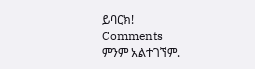ይባርክ!
Comments
ምንም አልተገኘም.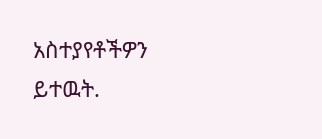አስተያየቶችዎን ይተዉት.